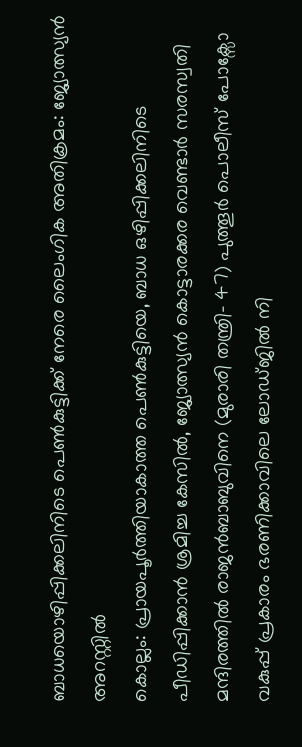ബാധയൊഴിപ്പിക്കലിനിടെ പെൺകുട്ടിക്ക് നേരെ ലൈംഗിക അതിക്രമം: ജ്യോത്സ്യൻ അറസ്റ്റിൽ
കൊല്ലം: പ്രായപൂർത്തിയാകാത്ത പെൺകുട്ടിയെ, ബാധ ഒഴിപ്പിക്കലിനിടെ പീഡിപ്പിക്കാൻ ശ്രമിച്ച കേസിൽ, ജ്യോത്സ്യൻ കൊട്ടാരക്കര വെണ്ടാർ സരസ്വതി മന്ദിരത്തിൽ രാജൻബാബുവിനെ (മുരാരി തന്ത്രി- 47) പുത്തൂർ പൊലീസ് പോക്സോ വകുപ്പ് പ്രകാരം ഭരണിക്കാവിലെ ലോഡ്ജിൽ നി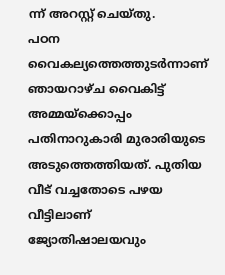ന്ന് അറസ്റ്റ് ചെയ്തു.
പഠന വൈകല്യത്തെത്തുടർന്നാണ് ഞായറാഴ്ച വൈകിട്ട് അമ്മയ്ക്കൊപ്പം പതിനാറുകാരി മുരാരിയുടെ അടുത്തെത്തിയത്. പുതിയ വീട് വച്ചതോടെ പഴയ വീട്ടിലാണ് ജ്യോതിഷാലയവും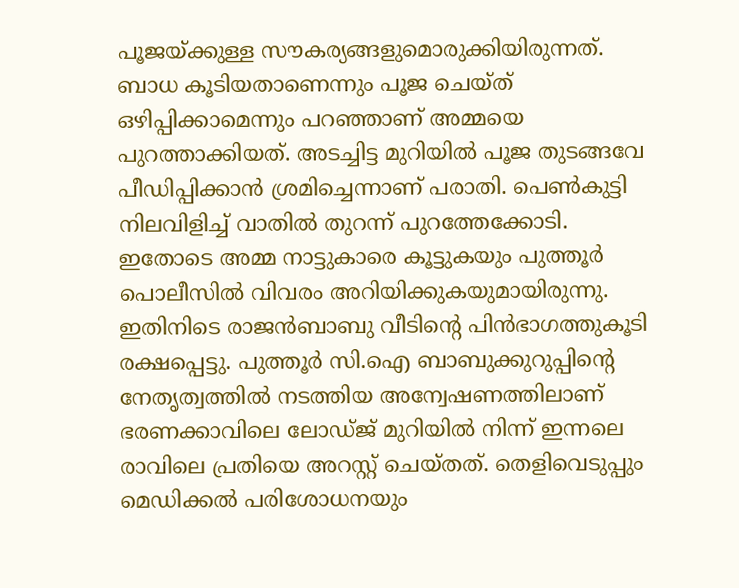പൂജയ്ക്കുള്ള സൗകര്യങ്ങളുമൊരുക്കിയിരുന്നത്. ബാധ കൂടിയതാണെന്നും പൂജ ചെയ്ത് ഒഴിപ്പിക്കാമെന്നും പറഞ്ഞാണ് അമ്മയെ പുറത്താക്കിയത്. അടച്ചിട്ട മുറിയിൽ പൂജ തുടങ്ങവേ പീഡിപ്പിക്കാൻ ശ്രമിച്ചെന്നാണ് പരാതി. പെൺകുട്ടി നിലവിളിച്ച് വാതിൽ തുറന്ന് പുറത്തേക്കോടി. ഇതോടെ അമ്മ നാട്ടുകാരെ കൂട്ടുകയും പുത്തൂർ പൊലീസിൽ വിവരം അറിയിക്കുകയുമായിരുന്നു. ഇതിനിടെ രാജൻബാബു വീടിന്റെ പിൻഭാഗത്തുകൂടി രക്ഷപ്പെട്ടു. പുത്തൂർ സി.ഐ ബാബുക്കുറുപ്പിന്റെ നേതൃത്വത്തിൽ നടത്തിയ അന്വേഷണത്തിലാണ് ഭരണക്കാവിലെ ലോഡ്ജ് മുറിയിൽ നിന്ന് ഇന്നലെ രാവിലെ പ്രതിയെ അറസ്റ്റ് ചെയ്തത്. തെളിവെടുപ്പും മെഡിക്കൽ പരിശോധനയും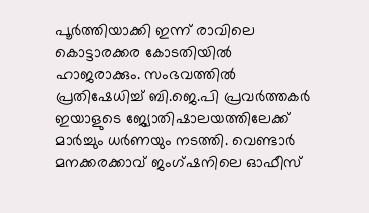പൂർത്തിയാക്കി ഇന്ന് രാവിലെ കൊട്ടാരക്കര കോടതിയിൽ ഹാജരാക്കും. സംഭവത്തിൽ പ്രതിഷേധിച്ച് ബി.ജെ.പി പ്രവർത്തകർ ഇയാളുടെ ജ്യോതിഷാലയത്തിലേക്ക് മാർച്ചും ധർണയും നടത്തി. വെണ്ടാർ മനക്കരക്കാവ് ജംഗ്ഷനിലെ ഓഫീസ്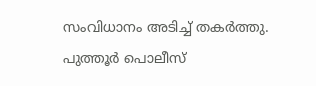സംവിധാനം അടിച്ച് തകർത്തു. പുത്തൂർ പൊലീസ്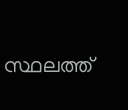സ്ഥലത്ത്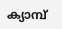ക്യാമ്പ്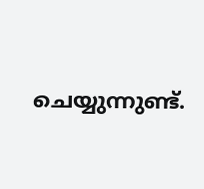ചെയ്യുന്നുണ്ട്.